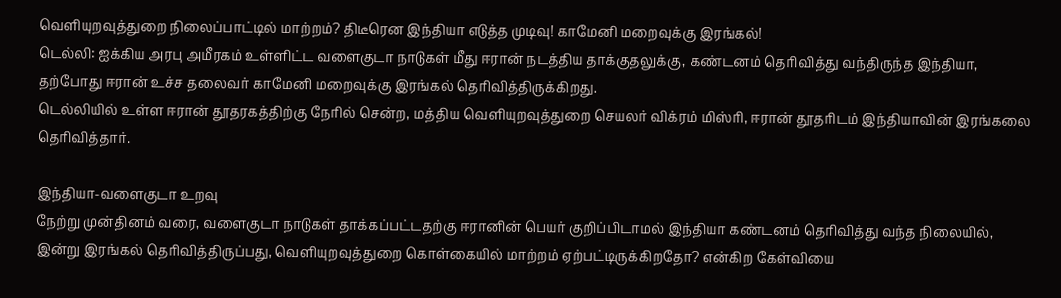வெளியுறவுத்துறை நிலைப்பாட்டில் மாற்றம்? திடீரென இந்தியா எடுத்த முடிவு! காமேனி மறைவுக்கு இரங்கல்!
டெல்லி: ஐக்கிய அரபு அமீரகம் உள்ளிட்ட வளைகுடா நாடுகள் மீது ஈரான் நடத்திய தாக்குதலுக்கு, கண்டனம் தெரிவித்து வந்திருந்த இந்தியா, தற்போது ஈரான் உச்ச தலைவர் காமேனி மறைவுக்கு இரங்கல் தெரிவித்திருக்கிறது.
டெல்லியில் உள்ள ஈரான் தூதரகத்திற்கு நேரில் சென்ற, மத்திய வெளியுறவுத்துறை செயலர் விக்ரம் மிஸ்ரி, ஈரான் தூதரிடம் இந்தியாவின் இரங்கலை தெரிவித்தார்.

இந்தியா-வளைகுடா உறவு
நேற்று முன்தினம் வரை, வளைகுடா நாடுகள் தாக்கப்பட்டதற்கு ஈரானின் பெயர் குறிப்பிடாமல் இந்தியா கண்டனம் தெரிவித்து வந்த நிலையில், இன்று இரங்கல் தெரிவித்திருப்பது, வெளியுறவுத்துறை கொள்கையில் மாற்றம் ஏற்பட்டிருக்கிறதோ? என்கிற கேள்வியை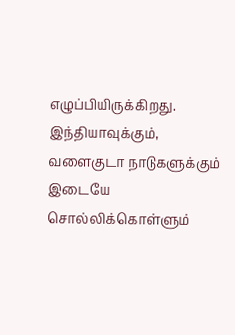எழுப்பியிருக்கிறது. இந்தியாவுக்கும், வளைகுடா நாடுகளுக்கும் இடையே சொல்லிக்கொள்ளும்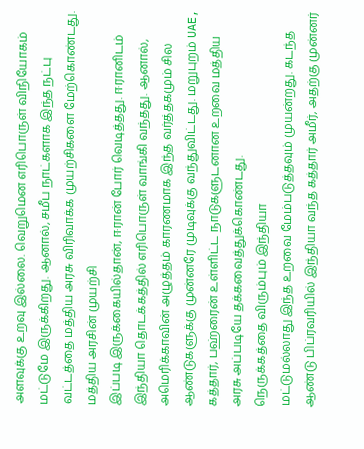அளவுக்கு உறவு இல்லை. வெறுமென எரிபொருள் விநியோகம் மட்டுமே இருக்கிறது. ஆனால், சமீப நாட்களாக இந்த நட்பு வட்டத்தை மத்திய அரசு விரிவாக்க முயற்சிகளை மேற்கொண்டது.
மத்திய அரசின் முயற்சி
இப்படி இருக்கையில்தான், ஈரான் போர் வெடித்தது. ஈரானிடம் இந்தியா தொடக்கத்தில் எரிபொருள் வாங்கி வந்தது. ஆனால், அமெரிக்காவின் அழுத்தம் காரணமாக இந்த வர்த்தகமும் சில ஆண்டுகளுக்கு முன்னரே முடிவுக்கு வந்துவிட்டது. மறுபுறம் UAE, கத்தார், பஹ்ரைன் உள்ளிட்ட நாடுகளுடனான உறவை மத்திய அரசு அப்படியே தக்கவைத்துக்கொண்டது.
நெருக்கத்தை விரும்பும் இந்தியா
மட்டுமல்லாது இந்த உறவை மேம்படுத்தவும் முயன்றது. கடந்த ஆண்டு பிப்ரவரியில் இந்தியா வந்த கத்தார் அமீர், அதற்கு முன்னர்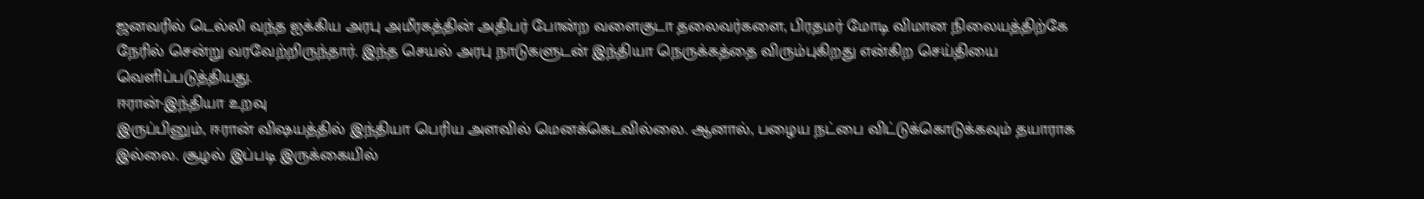ஜனவரில் டெல்லி வந்த ஐக்கிய அரபு அமீரகத்தின் அதிபர் போன்ற வளைகுடா தலைவர்களை, பிரதமர் மோடி விமான நிலையத்திற்கே நேரில் சென்று வரவேற்றிருந்தார். இந்த செயல் அரபு நாடுகளுடன் இந்தியா நெருக்கத்தை விரும்புகிறது என்கிற செய்தியை வெளிப்படுத்தியது.
ஈரான்-இந்தியா உறவு
இருப்பினும், ஈரான் விஷயத்தில் இந்தியா பெரிய அளவில் மெனக்கெடவில்லை. ஆனால், பழைய நட்பை விட்டுக்கொடுக்கவும் தயாராக இல்லை. சூழல் இப்படி இருக்கையில்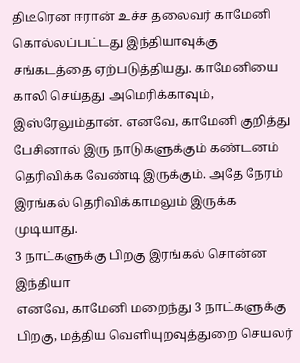திடீரென ஈரான் உச்ச தலைவர் காமேனி கொல்லப்பட்டது இந்தியாவுக்கு சங்கடத்தை ஏற்படுத்தியது. காமேனியை காலி செய்தது அமெரிக்காவும், இஸ்ரேலும்தான். எனவே, காமேனி குறித்து பேசினால் இரு நாடுகளுக்கும் கண்டனம் தெரிவிக்க வேண்டி இருக்கும். அதே நேரம் இரங்கல் தெரிவிக்காமலும் இருக்க முடியாது.
3 நாட்களுக்கு பிறகு இரங்கல் சொன்ன இந்தியா
எனவே, காமேனி மறைந்து 3 நாட்களுக்கு பிறகு, மத்திய வெளியுறவுத்துறை செயலர்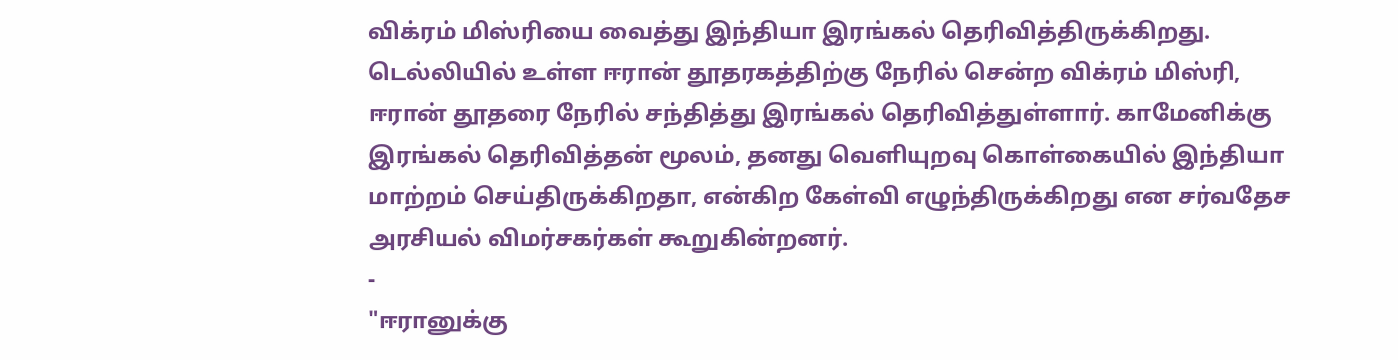விக்ரம் மிஸ்ரியை வைத்து இந்தியா இரங்கல் தெரிவித்திருக்கிறது. டெல்லியில் உள்ள ஈரான் தூதரகத்திற்கு நேரில் சென்ற விக்ரம் மிஸ்ரி, ஈரான் தூதரை நேரில் சந்தித்து இரங்கல் தெரிவித்துள்ளார். காமேனிக்கு இரங்கல் தெரிவித்தன் மூலம், தனது வெளியுறவு கொள்கையில் இந்தியா மாற்றம் செய்திருக்கிறதா, என்கிற கேள்வி எழுந்திருக்கிறது என சர்வதேச அரசியல் விமர்சகர்கள் கூறுகின்றனர்.
-
"ஈரானுக்கு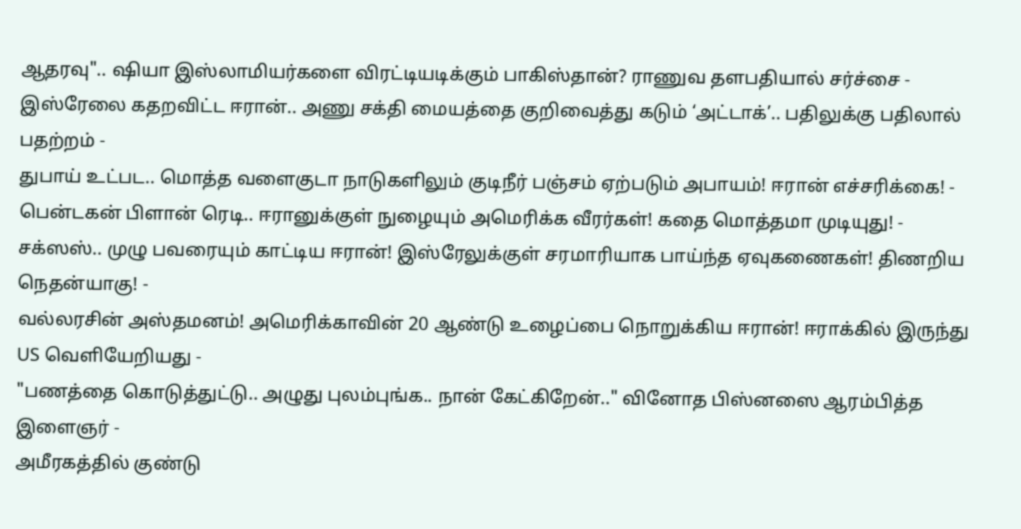ஆதரவு".. ஷியா இஸ்லாமியர்களை விரட்டியடிக்கும் பாகிஸ்தான்? ராணுவ தளபதியால் சர்ச்சை -
இஸ்ரேலை கதறவிட்ட ஈரான்.. அணு சக்தி மையத்தை குறிவைத்து கடும் ‘அட்டாக்’.. பதிலுக்கு பதிலால் பதற்றம் -
துபாய் உட்பட.. மொத்த வளைகுடா நாடுகளிலும் குடிநீர் பஞ்சம் ஏற்படும் அபாயம்! ஈரான் எச்சரிக்கை! -
பென்டகன் பிளான் ரெடி.. ஈரானுக்குள் நுழையும் அமெரிக்க வீரர்கள்! கதை மொத்தமா முடியுது! -
சக்ஸஸ்.. முழு பவரையும் காட்டிய ஈரான்! இஸ்ரேலுக்குள் சரமாரியாக பாய்ந்த ஏவுகணைகள்! திணறிய நெதன்யாகு! -
வல்லரசின் அஸ்தமனம்! அமெரிக்காவின் 20 ஆண்டு உழைப்பை நொறுக்கிய ஈரான்! ஈராக்கில் இருந்து US வெளியேறியது -
"பணத்தை கொடுத்துட்டு.. அழுது புலம்புங்க.. நான் கேட்கிறேன்.." வினோத பிஸ்னஸை ஆரம்பித்த இளைஞர் -
அமீரகத்தில் குண்டு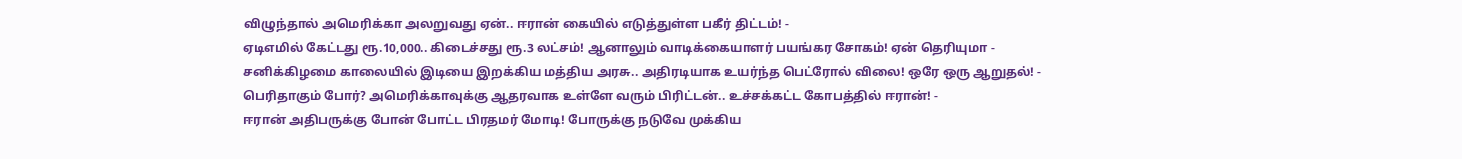விழுந்தால் அமெரிக்கா அலறுவது ஏன்.. ஈரான் கையில் எடுத்துள்ள பகீர் திட்டம்! -
ஏடிஎமில் கேட்டது ரூ.10,000.. கிடைச்சது ரூ.3 லட்சம்! ஆனாலும் வாடிக்கையாளர் பயங்கர சோகம்! ஏன் தெரியுமா -
சனிக்கிழமை காலையில் இடியை இறக்கிய மத்திய அரசு.. அதிரடியாக உயர்ந்த பெட்ரோல் விலை! ஒரே ஒரு ஆறுதல்! -
பெரிதாகும் போர்? அமெரிக்காவுக்கு ஆதரவாக உள்ளே வரும் பிரிட்டன்.. உச்சக்கட்ட கோபத்தில் ஈரான்! -
ஈரான் அதிபருக்கு போன் போட்ட பிரதமர் மோடி! போருக்கு நடுவே முக்கிய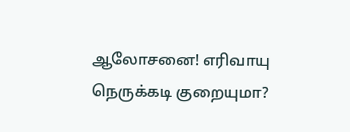ஆலோசனை! எரிவாயு நெருக்கடி குறையுமா?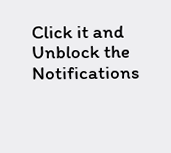Click it and Unblock the Notifications